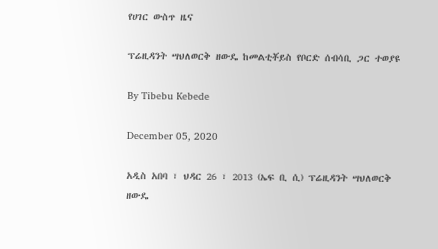የሀገር ውስጥ ዜና

ፕሬዚዳንት ሣህለወርቅ ዘውዴ ከመልቲቾይስ የቦርድ ሰብሳቢ ጋር ተወያዩ

By Tibebu Kebede

December 05, 2020

አዲስ አበባ ፣ ህዳር 26 ፣ 2013 (ኤፍ ቢ ሲ) ፕሬዚዳንት ሣህለወርቅ ዘውዴ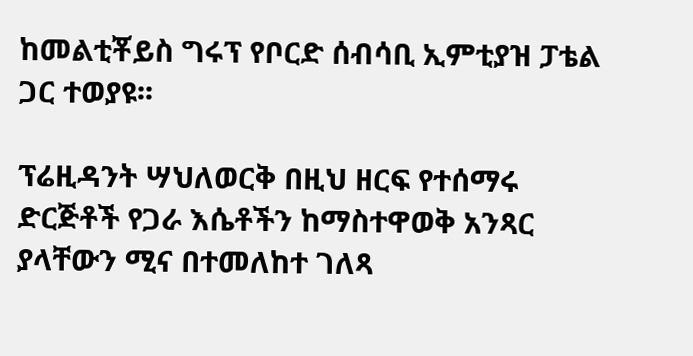ከመልቲቾይስ ግሩፕ የቦርድ ሰብሳቢ ኢምቲያዝ ፓቴል ጋር ተወያዩ፡፡

ፕሬዚዳንት ሣህለወርቅ በዚህ ዘርፍ የተሰማሩ ድርጅቶች የጋራ እሴቶችን ከማስተዋወቅ አንጻር ያላቸውን ሚና በተመለከተ ገለጻ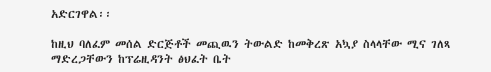አድርገዋል፡፡

ከዚህ ባለፈም መሰል ድርጅቶች መጪዉን ትውልድ ከመቅረጽ አኳያ ስላላቸው ሚና ገለጻ ማድረጋቸውን ከፕሬዚዳንት ፅህፈት ቤት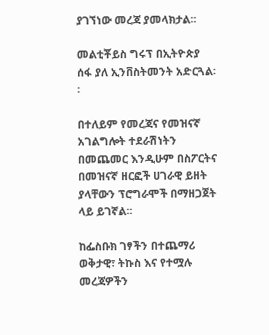ያገኘነው መረጃ ያመላክታል፡፡

መልቲቾይስ ግሩፕ በኢትዮጵያ ሰፋ ያለ ኢንቨስትመንት አድርጓል፡፡

በተለይም የመረጃና የመዝናኛ አገልግሎት ተደራሽነትን በመጨመር እንዲሁም በስፖርትና በመዝናኛ ዘርፎች ሀገራዊ ይዘት ያላቸውን ፕሮግራሞች በማዘጋጀት ላይ ይገኛል፡፡

ከፌስቡክ ገፃችን በተጨማሪ ወቅታዊ፣ ትኩስ እና የተሟሉ መረጃዎችን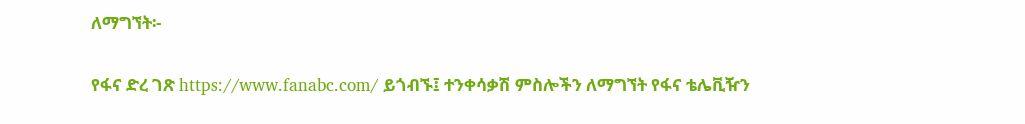ለማግኘት፡-

የፋና ድረ ገጽ https://www.fanabc.com/ ይጎብኙ፤ ተንቀሳቃሽ ምስሎችን ለማግኘት የፋና ቴሌቪዥን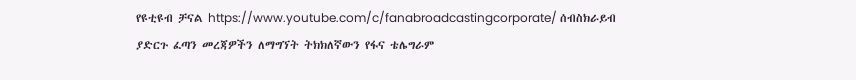የዩቲዩብ ቻናል https://www.youtube.com/c/fanabroadcastingcorporate/ ሰብስክራይብ ያድርጉ ፈጣን መረጃዎችን ለማግኘት ትክክለኛውን የፋና ቴሌግራም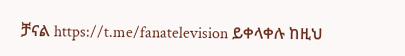ቻናል https://t.me/fanatelevision ይቀላቀሉ ከዚህ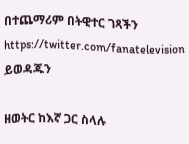በተጨማሪም በትዊተር ገጻችን https://twitter.com/fanatelevision ይወዳጁን

ዘወትር ከእኛ ጋር ስላሉ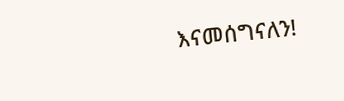እናመሰግናለን!